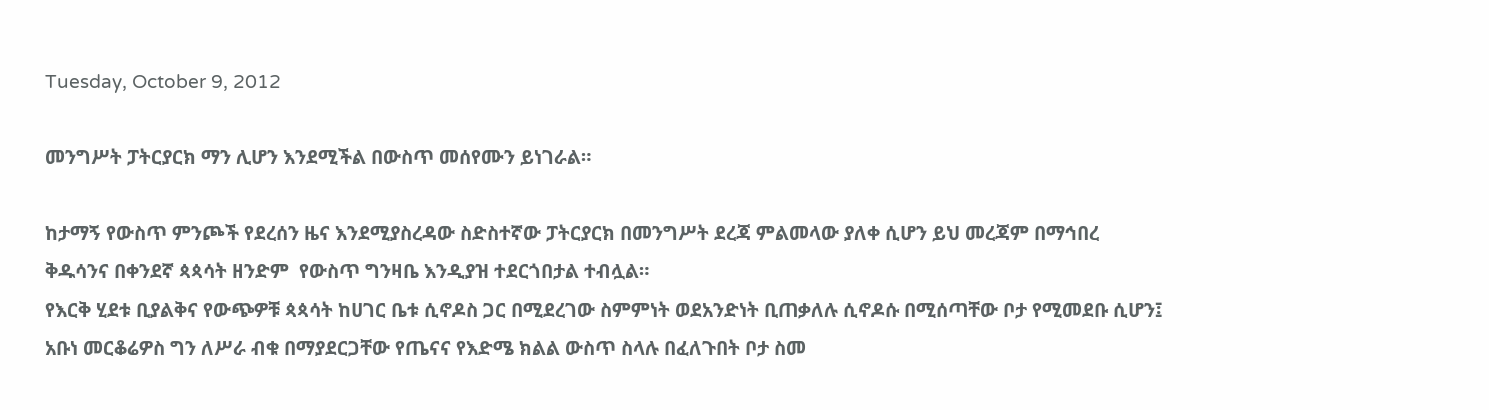Tuesday, October 9, 2012

መንግሥት ፓትርያርክ ማን ሊሆን እንደሚችል በውስጥ መሰየሙን ይነገራል።

ከታማኝ የውስጥ ምንጮች የደረሰን ዜና እንደሚያስረዳው ስድስተኛው ፓትርያርክ በመንግሥት ደረጃ ምልመላው ያለቀ ሲሆን ይህ መረጃም በማኅበረ ቅዱሳንና በቀንደኛ ጳጳሳት ዘንድም  የውስጥ ግንዛቤ እንዲያዝ ተደርጎበታል ተብሏል።
የእርቅ ሂደቱ ቢያልቅና የውጭዎቹ ጳጳሳት ከሀገር ቤቱ ሲኖዶስ ጋር በሚደረገው ስምምነት ወደአንድነት ቢጠቃለሉ ሲኖዶሱ በሚሰጣቸው ቦታ የሚመደቡ ሲሆን፤ አቡነ መርቆሬዎስ ግን ለሥራ ብቁ በማያደርጋቸው የጤናና የእድሜ ክልል ውስጥ ስላሉ በፈለጉበት ቦታ ስመ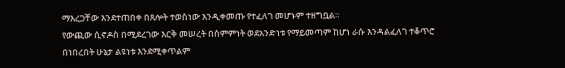ማእረጋቸው እንደተጠበቀ በጸሎት ተወስነው እንዲቀመጡ የተፈለገ መሆኑም ተዘግቧል።
የውጪው ሲኖዶስ በሚደረገው እርቅ መሠረት በስምምነት ወደአንድነቱ የማይመጣም ከሆነ ራሱ እንዳልፈለገ ተቆጥሮ በነበረበት ሁኔታ ልዩነቱ እንደሚቀጥልም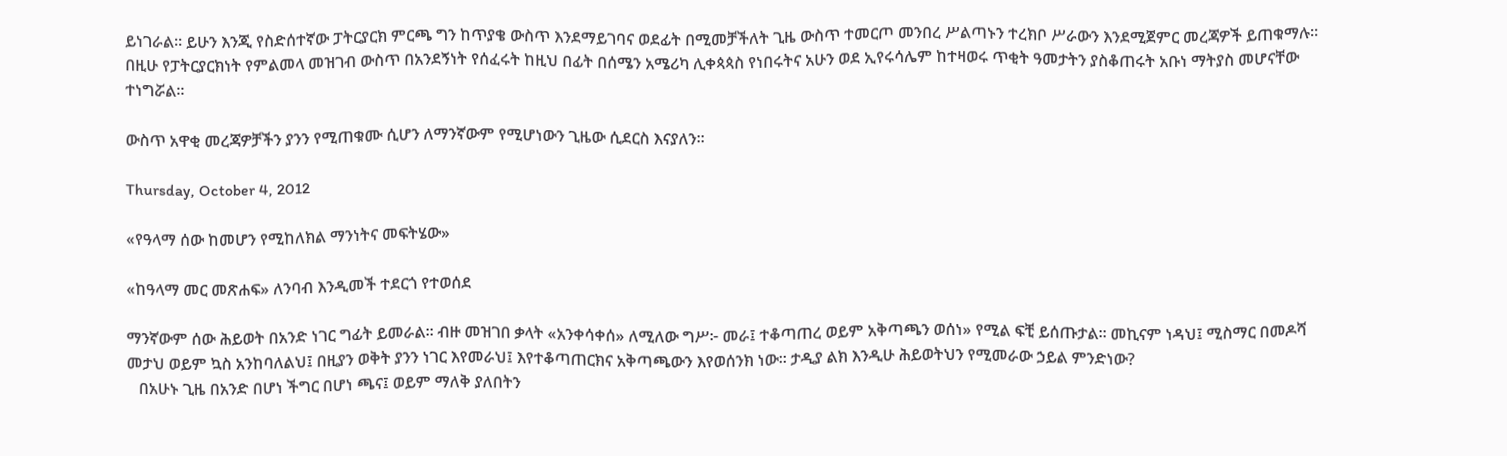ይነገራል። ይሁን እንጂ የስድሰተኛው ፓትርያርክ ምርጫ ግን ከጥያቄ ውስጥ እንደማይገባና ወደፊት በሚመቻችለት ጊዜ ውስጥ ተመርጦ መንበረ ሥልጣኑን ተረክቦ ሥራውን እንደሚጀምር መረጃዎች ይጠቁማሉ።
በዚሁ የፓትርያርክነት የምልመላ መዝገብ ውስጥ በአንደኝነት የሰፈሩት ከዚህ በፊት በሰሜን አሜሪካ ሊቀጳጳስ የነበሩትና አሁን ወደ ኢየሩሳሌም ከተዛወሩ ጥቂት ዓመታትን ያስቆጠሩት አቡነ ማትያስ መሆናቸው ተነግሯል።

ውስጥ አዋቂ መረጃዎቻችን ያንን የሚጠቁሙ ሲሆን ለማንኛውም የሚሆነውን ጊዜው ሲደርስ እናያለን።

Thursday, October 4, 2012

«የዓላማ ሰው ከመሆን የሚከለክል ማንነትና መፍትሄው»

«ከዓላማ መር መጽሐፍ» ለንባብ እንዲመች ተደርጎ የተወሰደ

ማንኛውም ሰው ሕይወት በአንድ ነገር ግፊት ይመራል። ብዙ መዝገበ ቃላት «አንቀሳቀሰ» ለሚለው ግሥ፦ መራ፤ ተቆጣጠረ ወይም አቅጣጫን ወሰነ» የሚል ፍቺ ይሰጡታል። መኪናም ነዳህ፤ ሚስማር በመዶሻ መታህ ወይም ኳስ አንከባለልህ፤ በዚያን ወቅት ያንን ነገር እየመራህ፤ እየተቆጣጠርክና አቅጣጫውን እየወሰንክ ነው። ታዲያ ልክ እንዲሁ ሕይወትህን የሚመራው ኃይል ምንድነው?
   በአሁኑ ጊዜ በአንድ በሆነ ችግር በሆነ ጫና፤ ወይም ማለቅ ያለበትን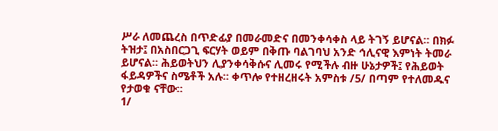ሥራ ለመጨረስ በጥድፊያ በመራመድና በመንቀሳቀስ ላይ ትገኝ ይሆናል። በክፉ ትዝታ፤ በአስበርጋጊ ፍርሃት ወይም በቅጡ ባልገባህ አንድ ኅሊናዊ እምነት ትመራ ይሆናል። ሕይወትህን ሊያንቀሳቅሱና ሊመሩ የሚችሉ ብዙ ሁኔታዎች፤ የሕይወት ፋይዳዎችና ስሜቶች አሉ። ቀጥሎ የተዘረዘሩት አምስቱ /5/ በጣም የተለመዱና የታወቁ ናቸው።
1/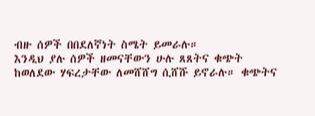ብዙ ሰዎች በበደለኛነት ስሜት ይመራሉ።
እንዲህ ያሉ ሰዎች ዘመናቸውን ሁሉ ጸጸትና ቁጭት ከወለደው ሃፍረታቸው ለመሸሸግ ሲሸሹ ይኖራሉ። ቁጭትና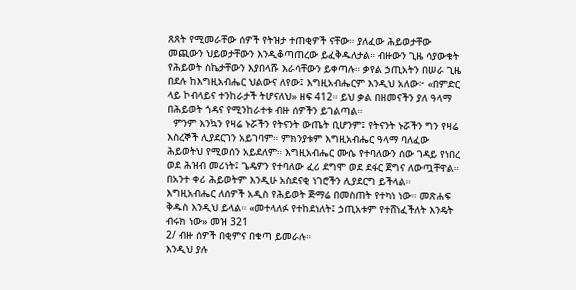ጸጸት የሚመራቸው ሰዎች የትዝታ ተጠቂዎች ናቸው። ያለፈው ሕይወታቸው መጪውን ህይወታቸውን እንዲቆጣጠረው ይፈቅዱለታል። ብዙውን ጊዜ ሳያውቁት የሕይወት ስኬታቸውን እያበላሹ እራሳቸውን ይቀጣሉ። ቃየል ኃጢአትን በሠራ ጊዜ በደሉ ከእግዚአብሔር ህልውና ለየው፤ እግዚአብሔርም እንዲህ አለው፦ «በምድር ላይ ኮብላይና ተንከራታች ትሆናለህ» ዘፍ 412። ይህ ቃል በዘመናችን ያለ ዓላማ በሕይወት ጎዳና የሚንከራተቱ ብዙ ሰዎችን ይገልጣል።
  ምንም እንኳን የዛሬ ኑሯችን የትናንት ውጤት ቢሆንም፤ የትናንት ኑሯችን ግን የዛሬ እስረኞች ሊያደርገን አይገባም። ምክንያቱም እግዚአብሔር ዓላማ ባለፈው ሕይወትህ የሚወሰን አይደለም። እግዚአብሔር ሙሴ የተባለውን ሰው ገዳይ የነበረ ወደ ሕዝብ መሪነት፤ ጌዴዎን የተባለው ፈሪ ደግሞ ወደ ደፋር ጀግና ለውጧቸዋል። በአንተ ቀሪ ሕይወትም እንዲሁ አስደናቂ ነገሮችን ሊያደርግ ይችላል። እግዚአብሔር ለሰዎች አዲስ የሕይወት ጅማሬ በመስጠት የተካነ ነው። መጽሐፍ ቅዱስ እንዲህ ይላል። «መተላለፉ የተከደነለት፤ ኃጢአቱም የተሸነፈችለት እንዴት ብሩክ ነው» መዝ 321
2/ ብዙ ሰዎች በቂምና በቁጣ ይመራሉ።
እንዲህ ያሉ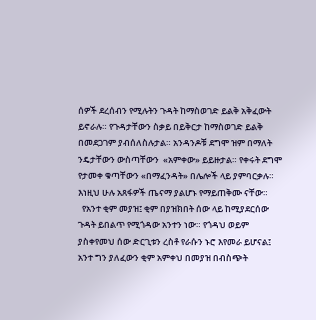ሰዎች ደረሰብን የሚሉትን ጉዳት ከማስወገድ ይልቅ አቅፈውት ይኖራሉ። የጉዳታቸውን ስቃይ በይቅርታ ከማስወገድ ይልቅ በመደጋገም ያብሰለስሉታል። አንዳንዶቹ ደግሞ ዝም በማለት ንዴታቸውን ውስጣቸውን  «አምቀው» ይይዙታል። የቀሩት ደግሞ የታመቀ ቁጣቸውን «በማፈንዳት» በሌሎች ላይ ያምባርቃሉ። እነዚህ ሁሉ አጸፋዎች ጤናማ ያልሆኑ የማይጠቅሙ ናቸው።
  የአንተ ቂም መያዝ፤ ቂም በያዝክበት ሰው ላይ ከሚያደርሰው ጉዳት ይበልጥ የሚጎዳው አንተን ነው። የጎዳህ ወይም ያስቀየመህ ሰው ድርጊቱን ረስቶ የራሱን ኑሮ እየመራ ይሆናል፤ አንተ ግን ያለፈውን ቂም አምቀህ በመያዝ በብስጭት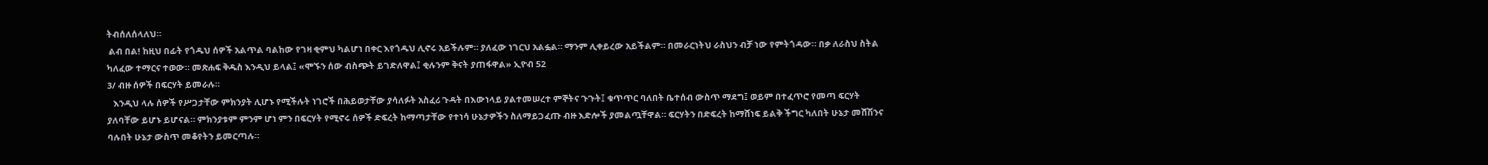ትብሰለሰላለህ።
 ልብ በል! ከዚህ በፊት የጎዱህ ሰዎች አልጥል ባልከው የገዛ ቂምህ ካልሆነ በቀር እየጎዱህ ሊኖሩ አይችሉም። ያለፈው ነገርህ አልፏል። ማንም ሊቀይረው አይችልም። በመራርነትህ ራስህን ብቻ ነው የምትጎዳው። በቃ ለራስህ ስትል ካለፈው ተማርና ተወው። መጽሐፍ ቅዱስ እንዲህ ይላል፤ «ሞኙን ሰው ብስጭት ይገድለዋል፤ ቂሉንም ቅናት ያጠፋዋል» ኢዮብ 52
3/ ብዙ ሰዎች በፍርሃት ይመራሉ።
   እንዲህ ላሉ ሰዎች የሥጋታቸው ምክንያት ሊሆኑ የሚችሉት ነገሮች በሕይወታቸው ያሳለፉት አስፈሪ ጉዳት በእውነላይ ያልተመሠረተ ምኞትና ጉጉት፤ ቁጥጥር ባለበት ቤተሰብ ውስጥ ማደግ፤ ወይም በተፈጥሮ የመጣ ፍርሃት ያለባቸው ይሆኑ ይሆናል። ምክንያቱም ምንም ሆነ ምን በፍርሃት የሚኖሩ ሰዎች ድፍረት ከማጣታቸው የተነሳ ሁኔታዎችን ስለማይጋፈጡ ብዙ እድሎች ያመልጧቸዋል። ፍርሃትን በድፍረት ከማሸነፍ ይልቅ ችግር ካለበት ሁኔታ መሸሽንና ባሉበት ሁኔታ ውስጥ መቆየትን ይመርጣሉ።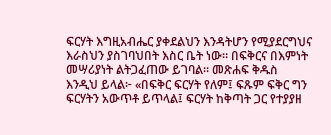ፍርሃት እግዚአብሔር ያቀደልህን እንዳትሆን የሚያደርግህና እራስህን ያስገባህበት እስር ቤት ነው። በፍቅርና በእምነት መሣሪያነት ልትጋፈጠው ይገባል። መጽሐፍ ቅዱስ እንዲህ ይላል፦ «በፍቅር ፍርሃት የለም፤ ፍጹም ፍቅር ግን ፍርሃትን አውጥቶ ይጥላል፤ ፍርሃት ከቅጣት ጋር የተያያዘ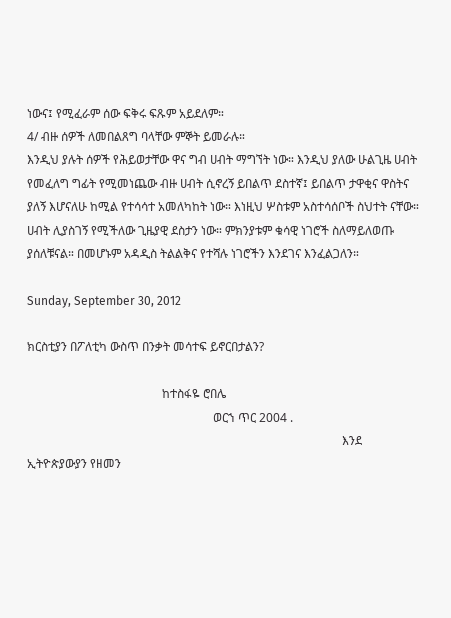ነውና፤ የሚፈራም ሰው ፍቅሩ ፍጹም አይደለም።
4/ ብዙ ሰዎች ለመበልጸግ ባላቸው ምኞት ይመራሉ።
እንዲህ ያሉት ሰዎች የሕይወታቸው ዋና ግብ ሀብት ማግኘት ነው። እንዲህ ያለው ሁልጊዜ ሀብት የመፈለግ ግፊት የሚመነጨው ብዙ ሀብት ሲኖረኝ ይበልጥ ደስተኛ፤ ይበልጥ ታዋቂና ዋስትና ያለኝ እሆናለሁ ከሚል የተሳሳተ አመለካከት ነው። እነዚህ ሦስቱም አስተሳሰቦች ስህተት ናቸው። ሀብት ሊያስገኝ የሚችለው ጊዜያዊ ደስታን ነው። ምክንያቱም ቁሳዊ ነገሮች ስለማይለወጡ ያሰለቹናል። በመሆኑም አዳዲስ ትልልቅና የተሻሉ ነገሮችን እንደገና እንፈልጋለን።

Sunday, September 30, 2012

ክርስቲያን በፖለቲካ ውስጥ በንቃት መሳተፍ ይኖርበታልን?

                                             ከተስፋዬ ሮበሌ
                                                              ወርኀ ጥር 2004 .
                                                                                                         እንደ ኢትዮጵያውያን የዘመን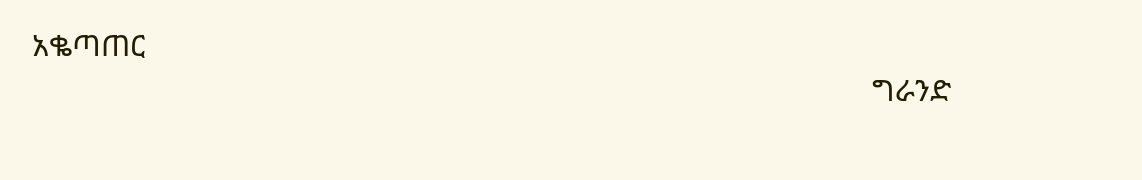አቈጣጠር
                                                                                                         ግራንድ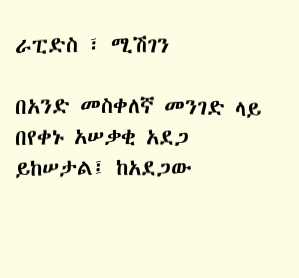ራፒድስ ፣ ሚሽገን

በአንድ መስቀለኛ መንገድ ላይ በየቀኑ አሠቃቂ አደጋ ይከሠታል፤ ከአደጋው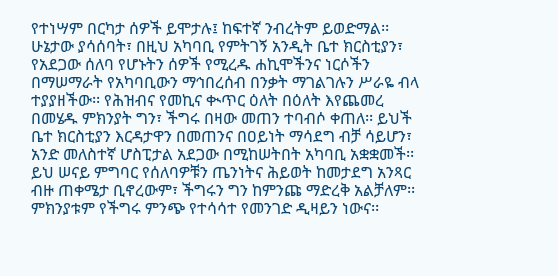የተነሣም በርካታ ሰዎች ይሞታሉ፤ ከፍተኛ ንብረትም ይወድማል፡፡ ሁኔታው ያሳሰባት፣ በዚህ አካባቢ የምትገኝ አንዲት ቤተ ክርስቲያን፣ የአደጋው ሰለባ የሆኑትን ሰዎች የሚረዱ ሐኪሞችንና ነርሶችን በማሠማራት የአካባቢውን ማኅበረሰብ በንቃት ማገልገሉን ሥራዬ ብላ ተያያዘችው፡፡ የሕዝብና የመኪና ቊጥር ዕለት በዕለት እየጨመረ በመሄዱ ምክንያት ግን፣ ችግሩ በዛው መጠን ተባብሶ ቀጠለ፡፡ ይህች ቤተ ክርስቲያን እርዳታዋን በመጠንና በዐይነት ማሳደግ ብቻ ሳይሆን፣ አንድ መለስተኛ ሆስፒታል አደጋው በሚከሠትበት አካባቢ አቋቋመች፡፡ ይህ ሠናይ ምግባር የሰለባዎቹን ጤንነትና ሕይወት ከመታደግ አንጻር ብዙ ጠቀሜታ ቢኖረውም፣ ችግሩን ግን ከምንጩ ማድረቅ አልቻለም፡፡ ምክንያቱም የችግሩ ምንጭ የተሳሳተ የመንገድ ዲዛይን ነውና፡፡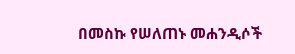በመስኩ የሠለጠኑ መሐንዲሶች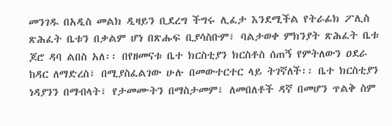መንገዱ በአዲስ መልክ ዲዛይን ቢደረግ ችግሩ ሊፈታ እንደሚችል የትራፊክ ፖሊስ ጽሕፈት ቤቱን በቃልም ሆነ በጽሑፍ ቢያሳስቡም፣ ባልታወቀ ምክንያት ጽሕፈት ቤቱ ጆሮ ዳባ ልበስ አለ፡፡ በየዘመናቱ ቤተ ክርስቲያን ክርስቶስ ሰጠኝ የምትለውን ዐደራ ከዳር ለማድረስ፣ በሚያስፈልገው ሁሉ በመውተርተር ላይ ትገኛለች፡፡ ቤተ ክርስቲያን ነዳያንን በማብላት፣ የታመሙትን በማስታመም፣ ለመበለቶች ዳኛ በመሆን ጥልቅ ስም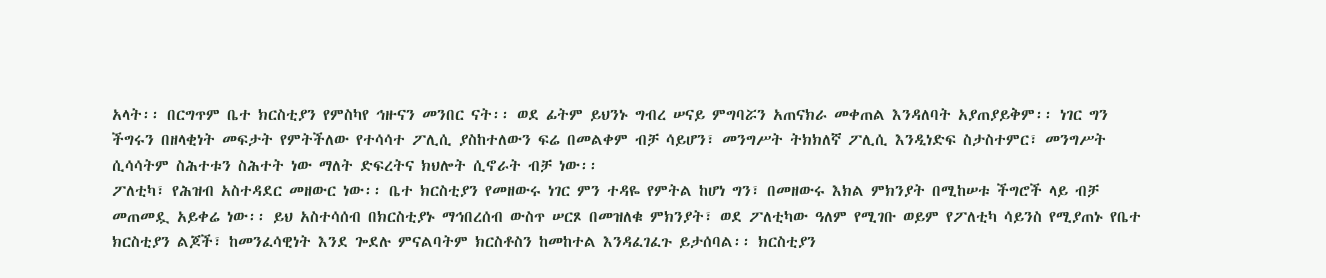አላት፡፡ በርግጥም ቤተ ክርስቲያን የምስካየ ኅዙናን መንበር ናት፡፡ ወደ ፊትም ይህንኑ ግብረ ሠናይ ምግባሯን አጠናክራ መቀጠል እንዳለባት አያጠያይቅም፡፡ ነገር ግን ችግሩን በዘላቂነት መፍታት የምትችለው የተሳሳተ ፖሊሲ ያስከተለውን ፍሬ በመልቀም ብቻ ሳይሆን፣ መንግሥት ትክክለኛ ፖሊሲ እንዲነድፍ ስታስተምር፣ መንግሥት ሲሳሳትም ስሕተቱን ስሕተት ነው ማለት ድፍረትና ክህሎት ሲኖራት ብቻ ነው፡፡
ፖለቲካ፣ የሕዝብ አስተዳደር መዘውር ነው፡፡ ቤተ ክርስቲያን የመዘውሩ ነገር ምን ተዳዬ የምትል ከሆነ ግን፣ በመዘውሩ እክል ምክንያት በሚከሠቱ ችግሮች ላይ ብቻ መጠመዷ አይቀሬ ነው፡፡ ይህ አስተሳሰብ በክርስቲያኑ ማኅበረሰብ ውስጥ ሠርጾ በመዝለቁ ምክንያት፣ ወደ ፖለቲካው ዓለም የሚገቡ ወይም የፖለቲካ ሳይንስ የሚያጠኑ የቤተ ክርስቲያን ልጆች፣ ከመንፈሳዊነት እንደ ጐደሉ ምናልባትም ክርስቶስን ከመከተል እንዳፈገፈጉ ይታሰባል፡፡ ክርስቲያን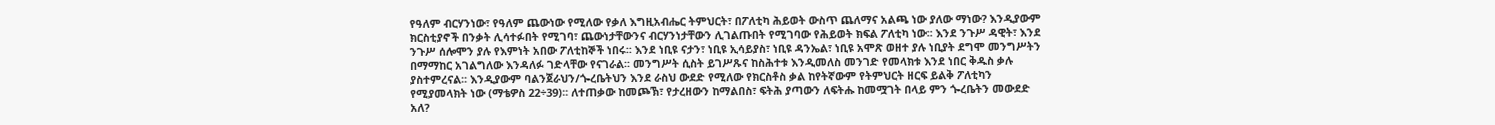የዓለም ብርሃንነው፣ የዓለም ጨውነው የሚለው የቃለ እግዚአብሔር ትምህርት፣ በፖለቲካ ሕይወት ውስጥ ጨለማና አልጫ ነው ያለው ማነው? እንዲያውም ክርስቲያኖች በንቃት ሊሳተፉበት የሚገባ፣ ጨውነታቸውንና ብርሃንነታቸውን ሊገልጡበት የሚገባው የሕይወት ክፍል ፖለቲካ ነው፡፡ እንደ ንጉሥ ዳዊት፣ እንደ ንጉሥ ሰሎሞን ያሉ የእምነት አበው ፖለቲከኞች ነበሩ፡፡ እንደ ነቢዩ ናታን፣ ነቢዩ ኢሳይያስ፣ ነቢዩ ዳንኤል፣ ነቢዩ አሞጽ ወዘተ ያሉ ነቢያት ደግሞ መንግሥትን በማማከር አገልግለው እንዳለፉ ገድላቸው የናገራል፡፡ መንግሥት ሲስት ይገሥጹና ከስሕተቱ እንዲመለስ መንገድ የመላክቱ እንደ ነበር ቅዱስ ቃሉ ያስተምረናል፡፡ እንዲያውም ባልንጀራህን/ጐረቤትህን እንደ ራስህ ውደድ የሚለው የክርስቶስ ቃል ከየትኛውም የትምህርት ዘርፍ ይልቅ ፖለቲካን የሚያመላክት ነው (ማቴዎስ 22÷39)፡፡ ለተጠቃው ከመጮኽ፣ የታረዘውን ከማልበስ፣ ፍትሕ ያጣውን ለፍትሑ ከመሟገት በላይ ምን ጐረቤትን መውደድ አለ?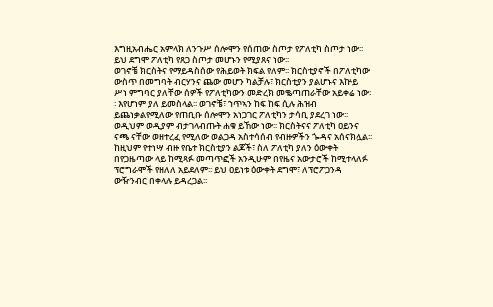እግዚአብሔር አምላክ ለንጉሥ ሰሎሞን የሰጠው ስጦታ የፖለቲካ ስጦታ ነው፡፡ ይህ ደግሞ ፖለቲካ የጸጋ ስጦታ መሆኑን የሚያጸና ነው፡፡
ወገኖቼ ክርስትና የማይዳስሰው የሕይወት ክፍል የለም፡፡ ክርስቲያኖች በፖለቲካው ውስጥ በመግባት ብርሃንና ጨው መሆን ካልቻሉ፣ ክርስቲያን ያልሆኑና እኵይ ሥነ ምግባር ያለቸው ሰዎች የፖለቲካውን መድረክ መቈጣጠራቸው አይቀሬ ነው፡፡ እየሆነም ያለ ይመስላል፡፡ ወገኖቼ፣ ኀጥኣን ከፍ ከፍ ሲሉ ሕዝብ ይጨነቃልየሚለው የጠቢቡ ሰሎሞን አነጋገር ፖለቲካን ታሳቢ ያደረገ ነው፡፡ ወዲህም ወዲያም ብታገላብጡት ሐቁ ይኸው ነው፡፡ ክርስትናና ፖለቲካ ዐይንና ናጫ ናቸው ወዘተረፈ የሚለው ወልጋዳ አስተሳሰብ የብዙዎችን ጐዳና አሰናክሏል፡፡ ከዚህም የተነሣ ብዙ የቤተ ክርስቲያን ልጆች፣ ስለ ፖለቲካ ያለን ዕውቀት በየጋዜጣው ላይ ከሚጻፉ መጣጥፎች አንዲሁም በየዜና አውታሮች ከሚተላለፉ ፕሮግራሞች የዘለለ አይደለም፡፡ ይህ ዐይነቱ ዕውቀት ደግሞ፣ ለፕሮፖጋንዳ ውዥንብር በቀላሉ ይዳረጋል፡፡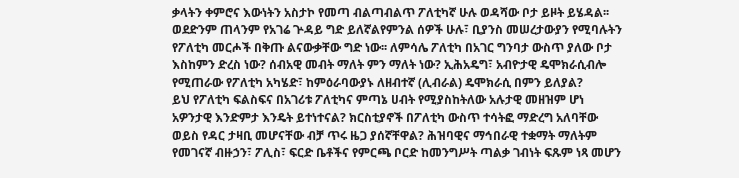ቃላትን ቀምሮና እውነትን አስታኮ የመጣ ብልጣብልጥ ፖለቲካኛ ሁሉ ወዳሻው ቦታ ይዞት ይሄዳል፡፡ ወደድንም ጠላንም የአገሬ ጕዳይ ግድ ይለኛልየምንል ሰዎች ሁሉ፣ ቢያንስ መሠረታውያን የሚባሉትን የፖለቲካ መርሖች በቅጡ ልናውቃቸው ግድ ነው፡፡ ለምሳሌ ፖለቲካ በአገር ግንባታ ውስጥ ያለው ቦታ እስከምን ድረስ ነው? ሰብአዊ መብት ማለት ምን ማለት ነው? ኢሕአዴግ፣ አብዮታዊ ዴሞክራሲብሎ የሚጠራው የፖለቲካ አካሄድ፣ ከምዕራባውያኑ ለዘብተኛ (ሊብራል) ዴሞክራሲ በምን ይለያል?
ይህ የፖለቲካ ፍልስፍና በአገሪቱ ፖለቲካና ምጣኔ ሀብት የሚያስከትለው አሉታዊ መዘዝም ሆነ አዎንታዊ እንድምታ እንዴት ይተነተናል? ክርስቲያኖች በፖለቲካ ውስጥ ተሳትፎ ማድረግ አለባቸው ወይስ የዳር ታዛቢ መሆናቸው ብቻ ጥሩ ዜጋ ያሰኛቸዋል? ሕዝባዊና ማኅበራዊ ተቋማት ማለትም የመገናኛ ብዙኃን፣ ፖሊስ፣ ፍርድ ቤቶችና የምርጫ ቦርድ ከመንግሥት ጣልቃ ገብነት ፍጹም ነጻ መሆን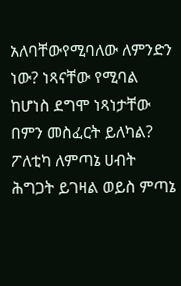አለባቸውየሚባለው ለምንድን ነው? ነጻናቸው የሚባል ከሆነስ ደግሞ ነጻነታቸው በምን መስፈርት ይለካል? ፖለቲካ ለምጣኔ ሀብት ሕግጋት ይገዛል ወይስ ምጣኔ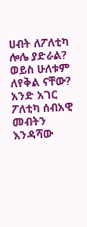ሀብት ለፖለቲካ ሎሌ ያድራል? ወይስ ሁለቱም ለየቅል ናቸው? አንድ አገር ፖለቲካ ሰብአዊ መብትን እንዳሻው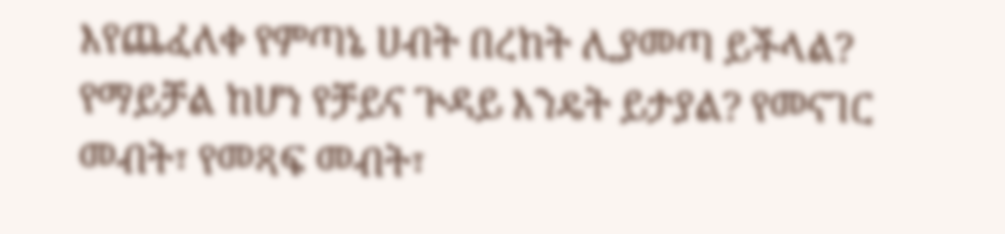እየጨፈለቀ የምጣኔ ሀብት በረከት ሊያመጣ ይችላል? የማይቻል ከሆነ የቻይና ጕዳይ እንዴት ይታያል? የመናገር መብት፣ የመጻፍ መብት፣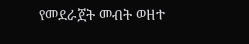የመደራጀት መብት ወዘተ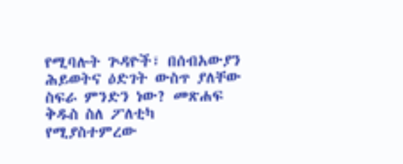የሚባሉት ጕዳዮች፣ በሰብአውያን ሕይወትና ዕድገት ውስጥ ያለቸው ስፍራ ምንድን ነው? መጽሐፍ ቅዱስ ስለ ፖለቲካ የሚያስተምረው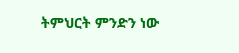ትምህርት ምንድን ነው